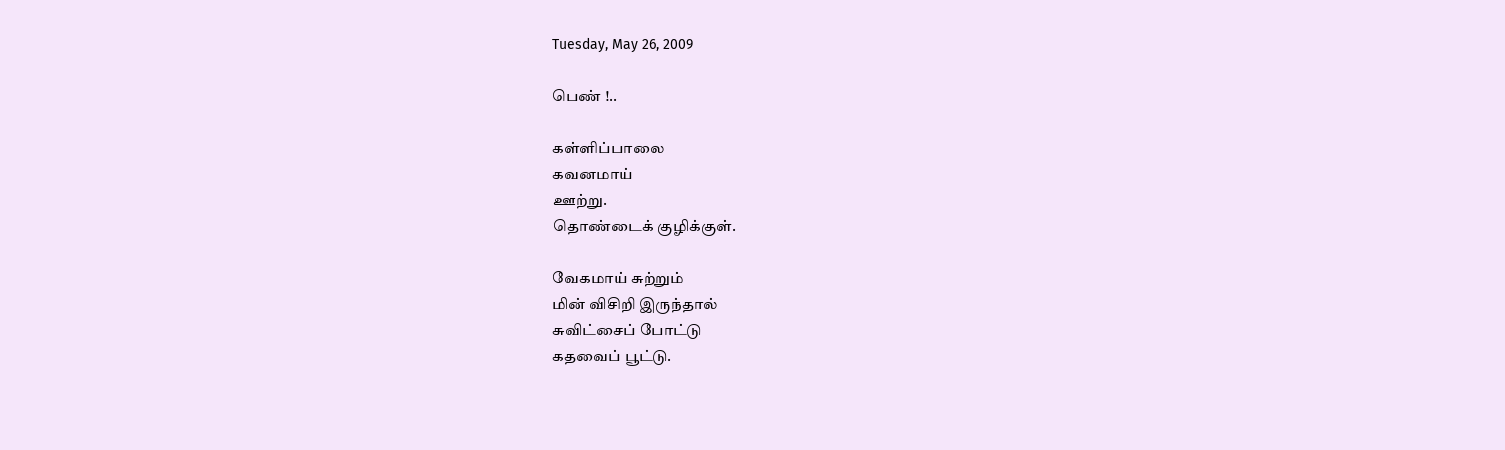Tuesday, May 26, 2009

பெண் !..

கள்ளிப்பாலை
கவனமாய்
ஊற்று.
தொண்டைக் குழிக்குள்.

வேகமாய் சுற்றும்
மின் விசிறி இருந்தால்
சுவிட்சைப் போட்டு
கதவைப் பூட்டு.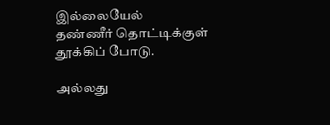இல்லையேல்
தண்ணீர் தொட்டிக்குள்
தூக்கிப் போடு.

அல்லது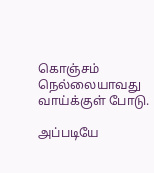கொஞ்சம் நெல்லையாவது
வாய்க்குள் போடு.

அப்படியே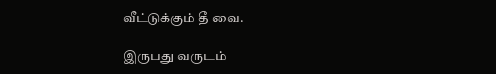வீட்டுக்கும் தீ வை.

இருபது வருடம்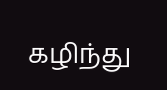கழிந்து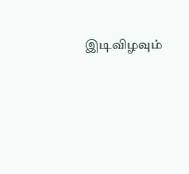இடிவிழவும்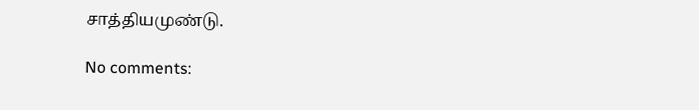சாத்தியமுண்டு.

No comments: